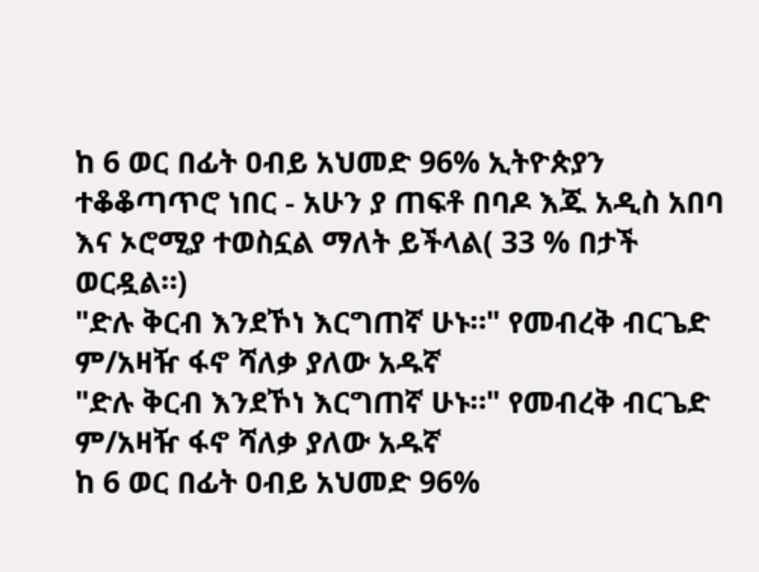ከ 6 ወር በፊት ዐብይ አህመድ 96% ኢትዮጵያን ተቆቆጣጥሮ ነበር - አሁን ያ ጠፍቶ በባዶ እጁ አዲስ አበባ እና ኦሮሚያ ተወስኗል ማለት ይችላል( 33 % በታች ወርዷል።)
"ድሉ ቅርብ እንደኾነ እርግጠኛ ሁኑ።" የመብረቅ ብርጌድ ም/አዛዥ ፋኖ ሻለቃ ያለው አዱኛ
"ድሉ ቅርብ እንደኾነ እርግጠኛ ሁኑ።" የመብረቅ ብርጌድ ም/አዛዥ ፋኖ ሻለቃ ያለው አዱኛ
ከ 6 ወር በፊት ዐብይ አህመድ 96%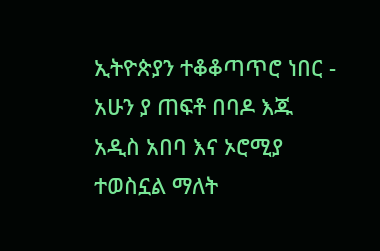ኢትዮጵያን ተቆቆጣጥሮ ነበር - አሁን ያ ጠፍቶ በባዶ እጁ አዲስ አበባ እና ኦሮሚያ ተወስኗል ማለት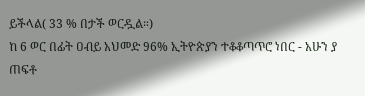ይችላል( 33 % በታች ወርዷል።)
ከ 6 ወር በፊት ዐብይ አህመድ 96% ኢትዮጵያን ተቆቆጣጥሮ ነበር - አሁን ያ ጠፍቶ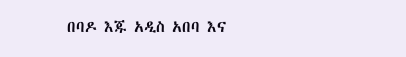በባዶ እጁ አዲስ አበባ እና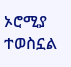ኦሮሚያ ተወስኗል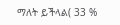ማለት ይችላል( 33 %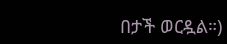በታች ወርዷል።)